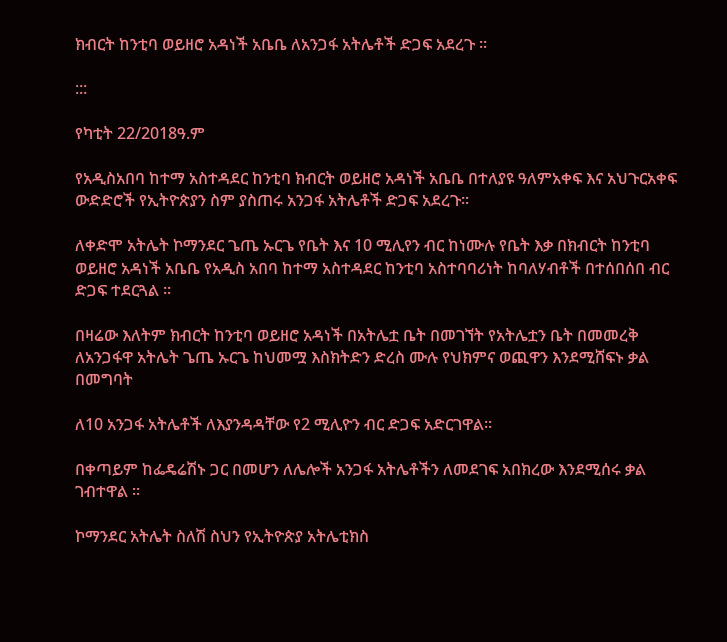ክብርት ከንቲባ ወይዘሮ አዳነች አቤቤ ለአንጋፋ አትሌቶች ድጋፍ አደረጉ ።

:::

የካቲት 22/2018ዓ.ም

የአዲስአበባ ከተማ አስተዳደር ከንቲባ ክብርት ወይዘሮ አዳነች አቤቤ በተለያዩ ዓለምአቀፍ እና አህጉርአቀፍ ውድድሮች የኢትዮጵያን ስም ያስጠሩ አንጋፋ አትሌቶች ድጋፍ አደረጉ።

ለቀድሞ አትሌት ኮማንደር ጌጤ ኡርጌ የቤት እና 10 ሚሊየን ብር ከነሙሉ የቤት እቃ በክብርት ከንቲባ ወይዘሮ አዳነች አቤቤ የአዲስ አበባ ከተማ አስተዳደር ከንቲባ አስተባባሪነት ከባለሃብቶች በተሰበሰበ ብር ድጋፍ ተደርጓል ።

በዛሬው እለትም ክብርት ከንቲባ ወይዘሮ አዳነች በአትሌቷ ቤት በመገኘት የአትሌቷን ቤት በመመረቅ ለአንጋፋዋ አትሌት ጌጤ ኡርጌ ከህመሟ እስክትድን ድረስ ሙሉ የህክምና ወጪዋን እንደሚሸፍኑ ቃል በመግባት

ለ10 አንጋፋ አትሌቶች ለእያንዳዳቸው የ2 ሚሊዮን ብር ድጋፍ አድርገዋል።

በቀጣይም ከፌዴሬሽኑ ጋር በመሆን ለሌሎች አንጋፋ አትሌቶችን ለመደገፍ አበክረው እንደሚሰሩ ቃል ገብተዋል ።

ኮማንደር አትሌት ስለሽ ስህን የኢትዮጵያ አትሌቲክስ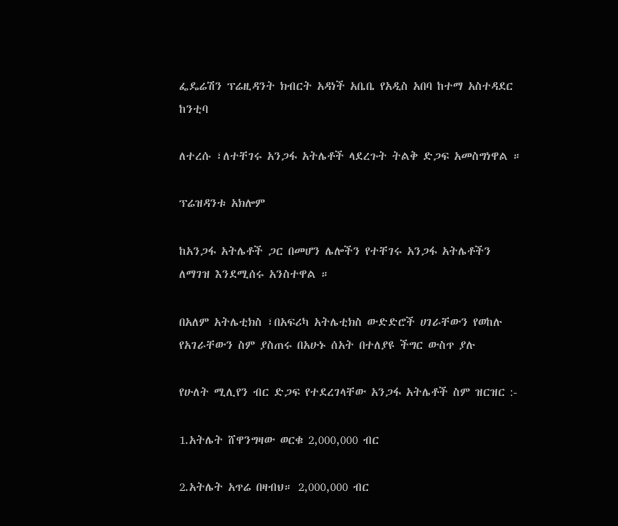ፌዴሬሽን ፕሬዚዳንት ክብርት አዳነች አቤቤ የአዲስ አበባ ከተማ አስተዳደር ከንቲባ

ለተረሱ ፣ለተቸገሩ አንጋፋ አትሌቶች ላደረጉት ትልቅ ድጋፍ አመስግነዋል ።

ፕሬዝዳንቱ አክሎም

ከአንጋፋ አትሌቶች ጋር በመሆን ሌሎችን የተቸገሩ አንጋፋ አትሌቶችን ለማገዝ እንደሚሰሩ አንስተዋል ።

በአለም አትሌቲክስ ፣በአፍሪካ አትሌቲክስ ውድድሮች ሀገራቸውን የወከሉ የአገራቸውን ስም ያስጠሩ በአሁኑ ሰአት በተለያዩ ችግር ውስጥ ያሉ

የሁለት ሚሊየን ብር ድጋፍ የተደረገላቸው አንጋፋ አትሌቶች ስም ዝርዝር :-

1.አትሌት ሸዋንግዛው ወርቁ 2,000,000 ብር

2.አትሌት አጥሬ በዛብህ። 2,000,000 ብር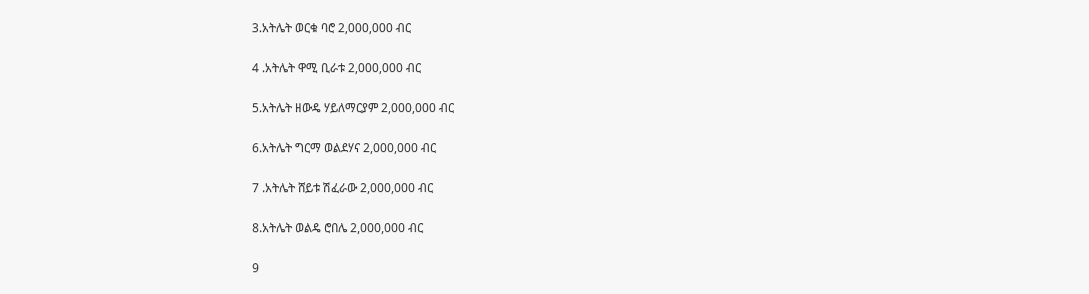3.አትሌት ወርቁ ባሮ 2,000,000 ብር

4 .አትሌት ዋሚ ቢራቱ 2,000,000 ብር

5.አትሌት ዘውዴ ሃይለማርያም 2,000,000 ብር

6.አትሌት ግርማ ወልደሃና 2,000,000 ብር

7 .አትሌት ሸይቱ ሽፈራው 2,000,000 ብር

8.አትሌት ወልዴ ሮበሌ 2,000,000 ብር

9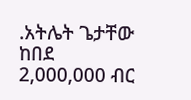.አትሌት ጌታቸው ከበደ 2,000,000 ብር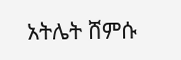አትሌት ሸምሱ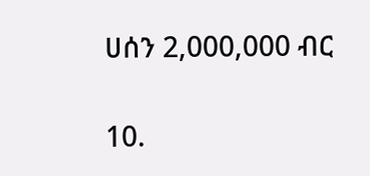ሀሰን 2,000,000 ብር

10.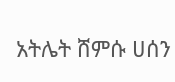አትሌት ሸምሱ ሀሰን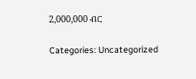2,000,000 ብር

Categories: Uncategorized